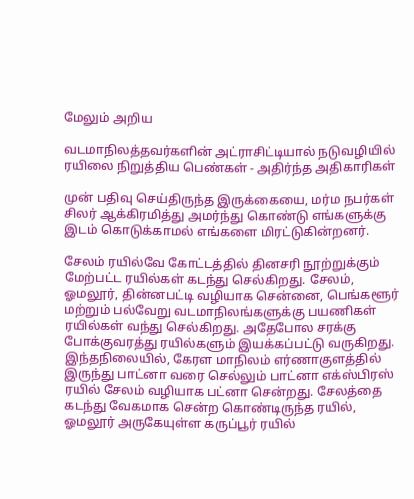மேலும் அறிய

வடமாநிலத்தவர்களின் அட்ராசிட்டியால் நடுவழியில் ரயிலை நிறுத்திய பெண்கள் - அதிர்ந்த அதிகாரிகள்

முன் பதிவு செய்திருந்த இருக்கையை, மர்ம நபர்கள் சிலர் ஆக்கிரமித்து அமர்ந்து கொண்டு எங்களுக்கு இடம் கொடுக்காமல் எங்களை மிரட்டுகின்றனர்.

சேலம் ரயில்வே கோட்டத்தில் தினசரி நூற்றுக்கும் மேற்பட்ட ரயில்கள் கடந்து செல்கிறது. சேலம், ஓமலூர், தின்னபட்டி வழியாக சென்னை, பெங்களூர் மற்றும் பல்வேறு வடமாநிலங்களுக்கு பயணிகள் ரயில்கள் வந்து செல்கிறது. அதேபோல சரக்கு போக்குவரத்து ரயில்களும் இயக்கப்பட்டு வருகிறது. இந்தநிலையில், கேரள மாநிலம் எர்ணாகுளத்தில் இருந்து பாட்னா வரை செல்லும் பாட்னா எக்ஸ்பிரஸ் ரயில் சேலம் வழியாக பட்னா சென்றது. சேலத்தை கடந்து வேகமாக சென்ற கொண்டிருந்த ரயில், ஓமலூர் அருகேயுள்ள கருப்பூர் ரயில்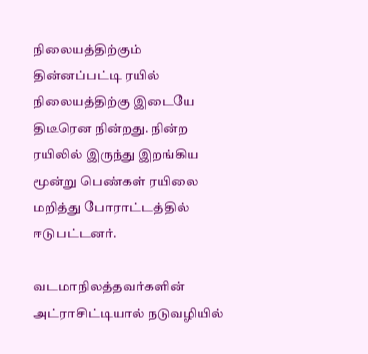நிலையத்திற்கும் தின்னப்பட்டி ரயில் நிலையத்திற்கு இடையே திடீரென நின்றது. நின்ற ரயிலில் இருந்து இறங்கிய மூன்று பெண்கள் ரயிலை மறித்து போராட்டத்தில் ஈடுபட்டனர்.

வடமாநிலத்தவர்களின் அட்ராசிட்டியால் நடுவழியில்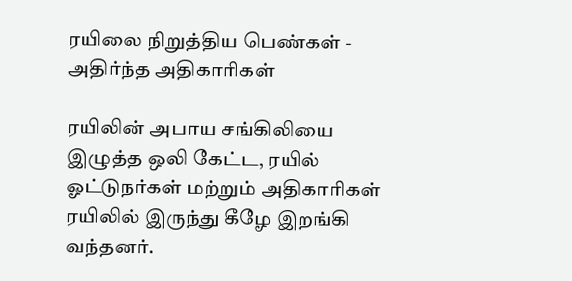ரயிலை நிறுத்திய பெண்கள் - அதிர்ந்த அதிகாரிகள்

ரயிலின் அபாய சங்கிலியை இழுத்த ஒலி கேட்ட, ரயில் ஓட்டுநர்கள் மற்றும் அதிகாரிகள் ரயிலில் இருந்து கீழே இறங்கி வந்தனர்.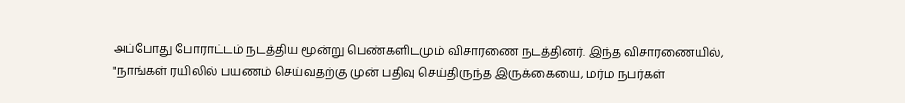அப்போது போராட்டம் நடத்திய மூன்று பெண்களிடமும் விசாரணை நடத்தினர். இந்த விசாரணையில், "நாங்கள் ரயிலில் பயணம் செய்வதற்கு முன் பதிவு செய்திருந்த இருக்கையை, மர்ம நபர்கள்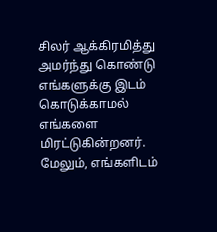சிலர் ஆக்கிரமித்து அமர்ந்து கொண்டு எங்களுக்கு இடம் கொடுக்காமல் எங்களை மிரட்டுகின்றனர். மேலும், எங்களிடம்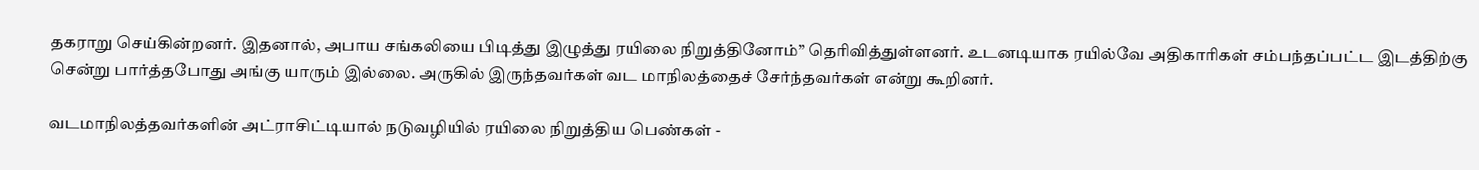தகராறு செய்கின்றனர். இதனால், அபாய சங்கலியை பிடித்து இழுத்து ரயிலை நிறுத்தினோம்” தெரிவித்துள்ளனர். உடனடியாக ரயில்வே அதிகாரிகள் சம்பந்தப்பட்ட இடத்திற்கு சென்று பார்த்தபோது அங்கு யாரும் இல்லை. அருகில் இருந்தவர்கள் வட மாநிலத்தைச் சேர்ந்தவர்கள் என்று கூறினர்.

வடமாநிலத்தவர்களின் அட்ராசிட்டியால் நடுவழியில் ரயிலை நிறுத்திய பெண்கள் -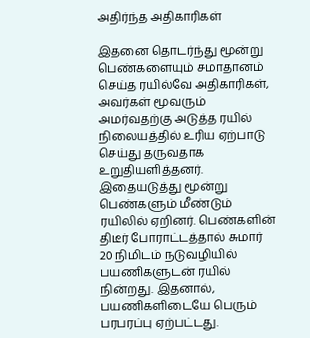அதிர்ந்த அதிகாரிகள்

இதனை தொடர்ந்து மூன்று பெண்களையும் சமாதானம் செய்த ரயில்வே அதிகாரிகள், அவர்கள் மூவரும் அமர்வதற்கு அடுத்த ரயில் நிலையத்தில் உரிய ஏற்பாடு செய்து தருவதாக உறுதியளித்தனர். இதையடுத்து மூன்று பெண்களும் மீண்டும் ரயிலில் ஏறினர். பெண்களின் திடீர் போராட்டத்தால் சுமார் 20 நிமிடம் நடுவழியில் பயணிகளுடன் ரயில் நின்றது. இதனால், பயணிகளிடையே பெரும் பரபரப்பு ஏற்பட்டது.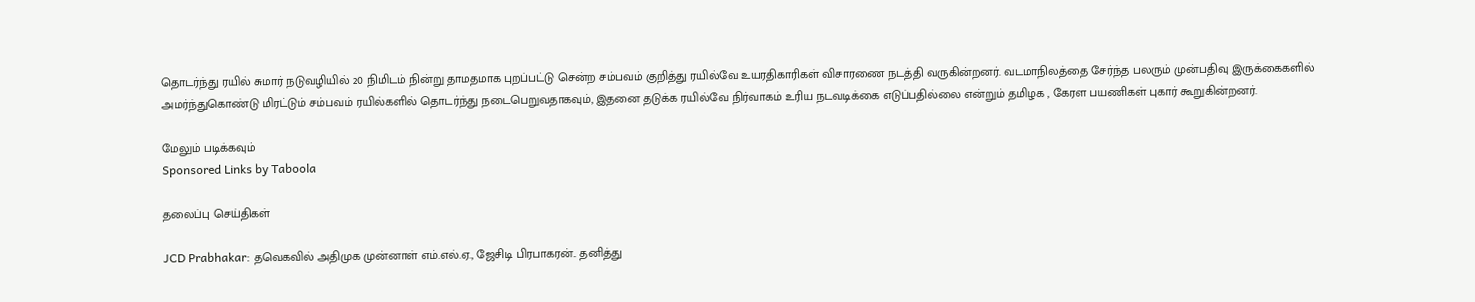தொடர்ந்து ரயில் சுமார் நடுவழியில் 20 நிமிடம் நின்று தாமதமாக புறப்பட்டு சென்ற சம்பவம் குறித்து ரயில்வே உயரதிகாரிகள் விசாரணை நடத்தி வருகின்றனர். வடமாநிலத்தை சேர்ந்த பலரும் முன்பதிவு இருக்கைகளில் அமர்ந்துகொண்டு மிரட்டும் சம்பவம் ரயில்களில் தொடர்ந்து நடைபெறுவதாகவும், இதனை தடுக்க ரயில்வே நிர்வாகம் உரிய நடவடிக்கை எடுப்பதில்லை என்றும் தமிழக , கேரள பயணிகள் புகார் கூறுகின்றனர்.

மேலும் படிக்கவும்
Sponsored Links by Taboola

தலைப்பு செய்திகள்

JCD Prabhakar: தவெகவில் அதிமுக முன்னாள் எம்.எல்.ஏ., ஜேசிடி பிரபாகரன்.. தனித்து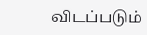விடப்படும்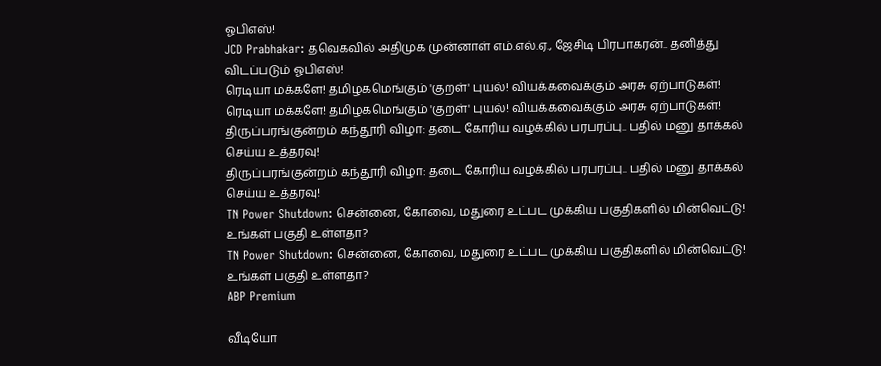ஓபிஎஸ்!
JCD Prabhakar: தவெகவில் அதிமுக முன்னாள் எம்.எல்.ஏ., ஜேசிடி பிரபாகரன்.. தனித்து விடப்படும் ஓபிஎஸ்!
ரெடியா மக்களே! தமிழகமெங்கும் 'குறள்' புயல்! வியக்கவைக்கும் அரசு ஏற்பாடுகள்!
ரெடியா மக்களே! தமிழகமெங்கும் 'குறள்' புயல்! வியக்கவைக்கும் அரசு ஏற்பாடுகள்!
திருப்பரங்குன்றம் கந்தூரி விழா: தடை கோரிய வழக்கில் பரபரப்பு.. பதில் மனு தாக்கல் செய்ய உத்தரவு!
திருப்பரங்குன்றம் கந்தூரி விழா: தடை கோரிய வழக்கில் பரபரப்பு.. பதில் மனு தாக்கல் செய்ய உத்தரவு!
TN Power Shutdown: சென்னை, கோவை, மதுரை உட்பட முக்கிய பகுதிகளில் மின்வெட்டு! உங்கள் பகுதி உள்ளதா?
TN Power Shutdown: சென்னை, கோவை, மதுரை உட்பட முக்கிய பகுதிகளில் மின்வெட்டு! உங்கள் பகுதி உள்ளதா?
ABP Premium

வீடியோ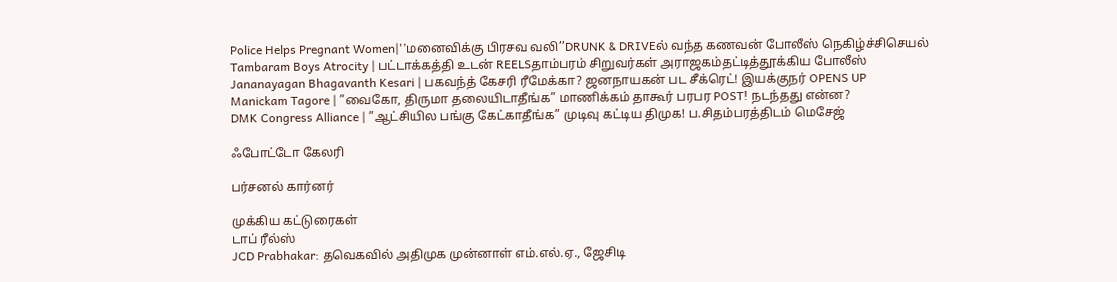Police Helps Pregnant Women|'’மனைவிக்கு பிரசவ வலி’’DRUNK & DRIVEல் வந்த கணவன் போலீஸ் நெகிழ்ச்சிசெயல்
Tambaram Boys Atrocity | பட்டாக்கத்தி உடன் REELSதாம்பரம் சிறுவர்கள் அராஜகம்தட்டித்தூக்கிய போலீஸ்
Jananayagan Bhagavanth Kesari | பகவந்த் கேசரி ரீமேக்கா? ஜனநாயகன் பட சீக்ரெட்! இயக்குநர் OPENS UP
Manickam Tagore | ”வைகோ, திருமா தலையிடாதீங்க” மாணிக்கம் தாகூர் பரபர POST! நடந்தது என்ன?
DMK Congress Alliance | ”ஆட்சியில பங்கு கேட்காதீங்க” முடிவு கட்டிய திமுக! ப.சிதம்பரத்திடம் மெசேஜ்

ஃபோட்டோ கேலரி

பர்சனல் கார்னர்

முக்கிய கட்டுரைகள்
டாப் ரீல்ஸ்
JCD Prabhakar: தவெகவில் அதிமுக முன்னாள் எம்.எல்.ஏ., ஜேசிடி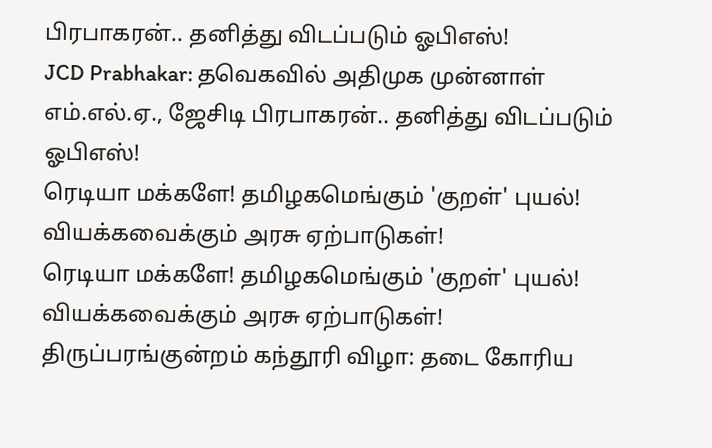பிரபாகரன்.. தனித்து விடப்படும் ஓபிஎஸ்!
JCD Prabhakar: தவெகவில் அதிமுக முன்னாள் எம்.எல்.ஏ., ஜேசிடி பிரபாகரன்.. தனித்து விடப்படும் ஓபிஎஸ்!
ரெடியா மக்களே! தமிழகமெங்கும் 'குறள்' புயல்! வியக்கவைக்கும் அரசு ஏற்பாடுகள்!
ரெடியா மக்களே! தமிழகமெங்கும் 'குறள்' புயல்! வியக்கவைக்கும் அரசு ஏற்பாடுகள்!
திருப்பரங்குன்றம் கந்தூரி விழா: தடை கோரிய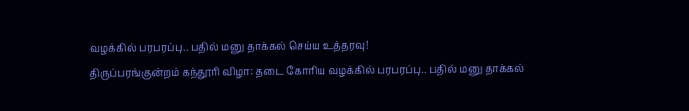வழக்கில் பரபரப்பு.. பதில் மனு தாக்கல் செய்ய உத்தரவு!
திருப்பரங்குன்றம் கந்தூரி விழா: தடை கோரிய வழக்கில் பரபரப்பு.. பதில் மனு தாக்கல்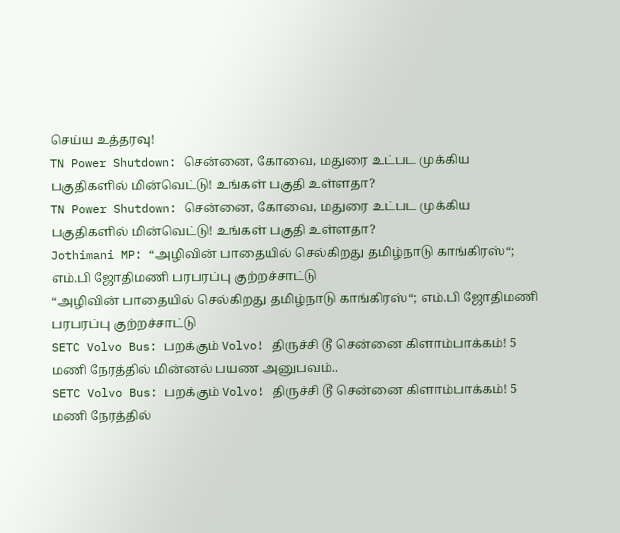செய்ய உத்தரவு!
TN Power Shutdown: சென்னை, கோவை, மதுரை உட்பட முக்கிய பகுதிகளில் மின்வெட்டு! உங்கள் பகுதி உள்ளதா?
TN Power Shutdown: சென்னை, கோவை, மதுரை உட்பட முக்கிய பகுதிகளில் மின்வெட்டு! உங்கள் பகுதி உள்ளதா?
Jothimani MP: “அழிவின் பாதையில் செல்கிறது தமிழ்நாடு காங்கிரஸ்“; எம்.பி ஜோதிமணி பரபரப்பு குற்றச்சாட்டு
“அழிவின் பாதையில் செல்கிறது தமிழ்நாடு காங்கிரஸ்“; எம்.பி ஜோதிமணி பரபரப்பு குற்றச்சாட்டு
SETC Volvo Bus: பறக்கும் Volvo! திருச்சி டூ சென்னை கிளாம்பாக்கம்! 5 மணி நேரத்தில் மின்னல் பயண அனுபவம்..
SETC Volvo Bus: பறக்கும் Volvo! திருச்சி டூ சென்னை கிளாம்பாக்கம்! 5 மணி நேரத்தில்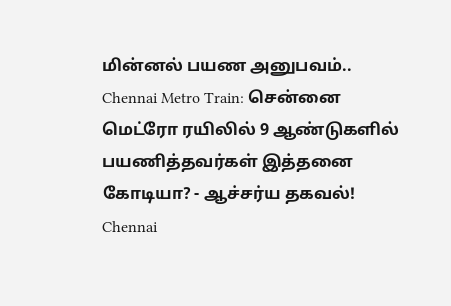மின்னல் பயண அனுபவம்..
Chennai Metro Train: சென்னை மெட்ரோ ரயிலில் 9 ஆண்டுகளில் பயணித்தவர்கள் இத்தனை கோடியா? - ஆச்சர்ய தகவல்!
Chennai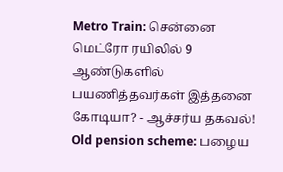Metro Train: சென்னை மெட்ரோ ரயிலில் 9 ஆண்டுகளில் பயணித்தவர்கள் இத்தனை கோடியா? - ஆச்சர்ய தகவல்!
Old pension scheme: பழைய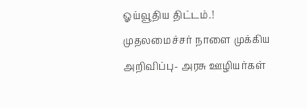ஓய்வூதிய திட்டம்.! முதலமைச்சர் நாளை முக்கிய அறிவிப்பு- அரசு ஊழியர்கள்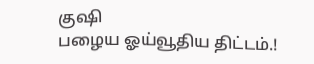குஷி
பழைய ஓய்வூதிய திட்டம்.!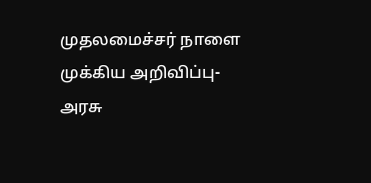முதலமைச்சர் நாளை முக்கிய அறிவிப்பு- அரசு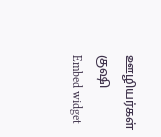ஊழியர்கள் குஷி
Embed widget